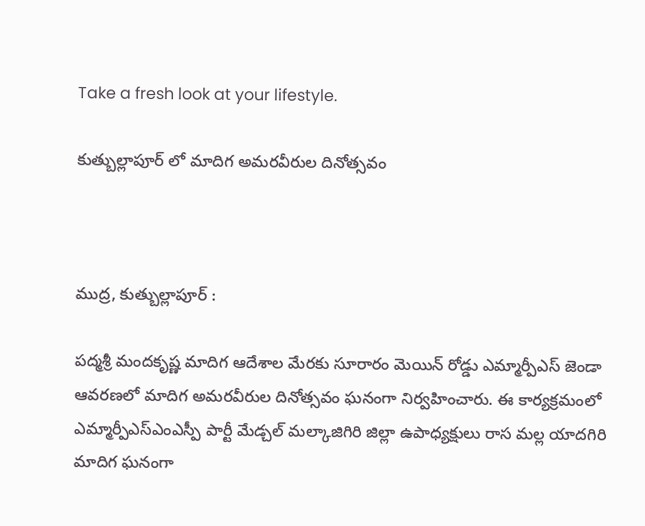Take a fresh look at your lifestyle.

కుత్బుల్లాపూర్ లో మాదిగ అమరవీరుల దినోత్సవం



ముద్ర, కుత్బుల్లాపూర్ :

పద్మశ్రీ మందకృష్ణ మాదిగ ఆదేశాల మేరకు సూరారం మెయిన్ రోడ్డు ఎమ్మార్పీఎస్ జెండా ఆవరణలో మాదిగ అమరవీరుల దినోత్సవం ఘనంగా నిర్వహించారు. ఈ కార్యక్రమంలో ఎమ్మార్పీఎస్ఎంఎస్పీ పార్టీ మేడ్చల్ మల్కాజిగిరి జిల్లా ఉపాధ్యక్షులు రాస మల్ల యాదగిరి మాదిగ ఘనంగా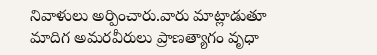నివాళులు అర్పించారు.వారు మాట్లాడుతూ మాదిగ అమరవీరులు ప్రాణత్యాగం వృధా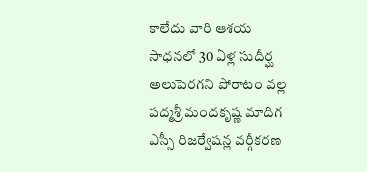కాలేదు వారి ఆశయ సాధనలో 30 ఏళ్ల సుదీర్ఘ అలుపెరగని పోరాటం వల్ల పద్మశ్రీ మందకృష్ణ మాదిగ ఎస్సీ రిజర్వేషన్ల వర్గీకరణ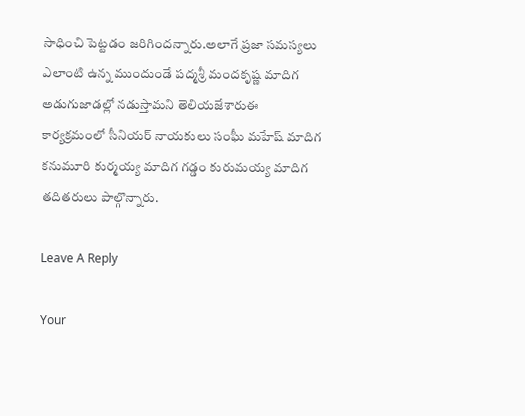సాధించి పెట్టడం జరిగిందన్నారు.అలాగే ప్రజా సమస్యలు ఎలాంటి ఉన్న ముందుండే పద్మశ్రీ మందకృష్ణ మాదిగ అడుగుజాడల్లో నడుస్తామని తెలియజేశారుఈ కార్యక్రమంలో సీనియర్ నాయకులు సంఘీ మహేష్ మాదిగ కనుమూరి కుర్మయ్య మాదిగ గడ్డం కురుమయ్య మాదిగ తదితరులు పాల్గొన్నారు.

Leave A Reply

Your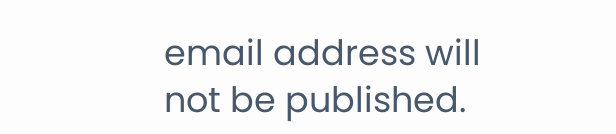email address will not be published.